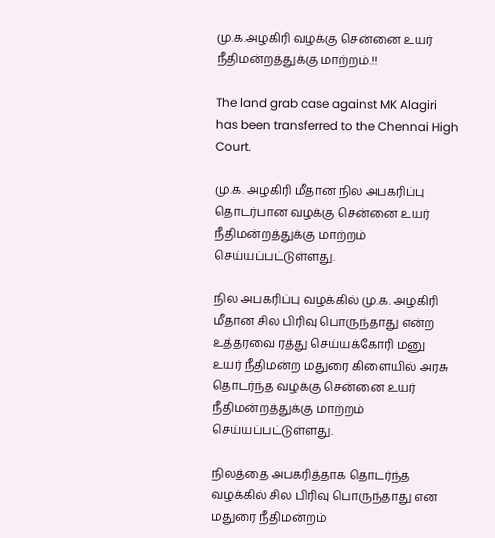மு.க.அழகிரி வழக்கு சென்னை உயர் நீதிமன்றத்துக்கு மாற்றம்.!!

The land grab case against MK Alagiri has been transferred to the Chennai High Court.

மு.க. அழகிரி மீதான நில அபகரிப்பு தொடர்பான வழக்கு சென்னை உயர் நீதிமன்றத்துக்கு மாற்றம் செய்யப்பட்டுள்ளது.

நில அபகரிப்பு வழக்கில் மு.க. அழகிரி மீதான சில பிரிவு பொருந்தாது என்ற உத்தரவை ரத்து செய்யக்கோரி மனு உயர் நீதிமன்ற மதுரை கிளையில் அரசு தொடர்ந்த வழக்கு சென்னை உயர் நீதிமன்றத்துக்கு மாற்றம் செய்யப்பட்டுள்ளது.

நிலத்தை அபகரித்தாக தொடர்ந்த வழக்கில் சில பிரிவு பொருந்தாது என மதுரை நீதிமன்றம்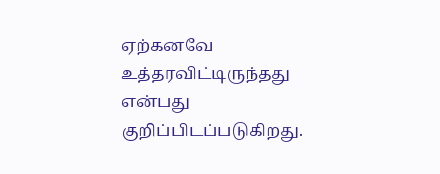ஏற்கனவே உத்தரவிட்டிருந்தது என்பது குறிப்பிடப்படுகிறது.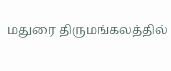மதுரை திருமங்கலத்தில்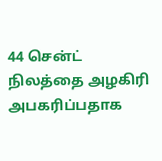44 சென்ட் நிலத்தை அழகிரி அபகரிப்பதாக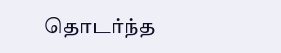தொடர்ந்த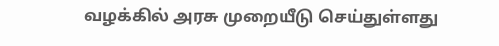வழக்கில் அரசு முறையீடு செய்துள்ளது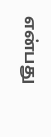என்பது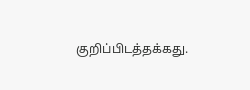குறிப்பிடத்தக்கது.